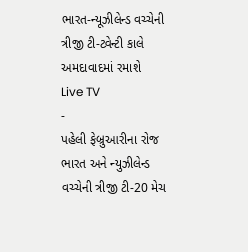ભારત-ન્યૂઝીલેન્ડ વચ્ચેની ત્રીજી ટી-ટ્વેન્ટી કાલે અમદાવાદમાં રમાશે
Live TV
-
પહેલી ફેબ્રુઆરીના રોજ ભારત અને ન્યુઝીલેન્ડ વચ્ચેની ત્રીજી ટી-20 મેચ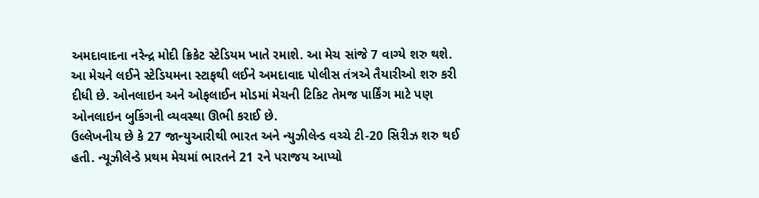અમદાવાદના નરેન્દ્ર મોદી ક્રિકેટ સ્ટેડિયમ ખાતે રમાશે. આ મેચ સાંજે 7 વાગ્યે શરુ થશે.
આ મેચને લઈને સ્ટેડિયમના સ્ટાફથી લઈને અમદાવાદ પોલીસ તંત્રએ તૈયારીઓ શરુ કરી દીધી છે. ઓનલાઇન અને ઓફલાઈન મોડમાં મેચની ટિકિટ તેમજ પાર્કિંગ માટે પણ ઓનલાઇન બુકિંગની વ્યવસ્થા ઊભી કરાઈ છે.
ઉલ્લેખનીય છે કે 27 જાન્યુઆરીથી ભારત અને ન્યુઝીલેન્ડ વચ્ચે ટી-20 સિરીઝ શરુ થઈ હતી. ન્યૂઝીલેન્ડે પ્રથમ મેચમાં ભારતને 21 રને પરાજય આપ્યો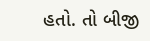હતો. તો બીજી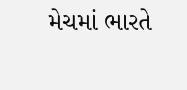મેચમાં ભારતે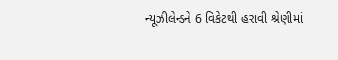ન્યૂઝીલેન્ડને 6 વિકેટથી હરાવી શ્રેણીમાં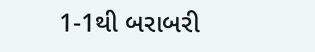1-1થી બરાબરી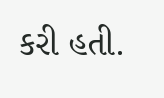કરી હતી.